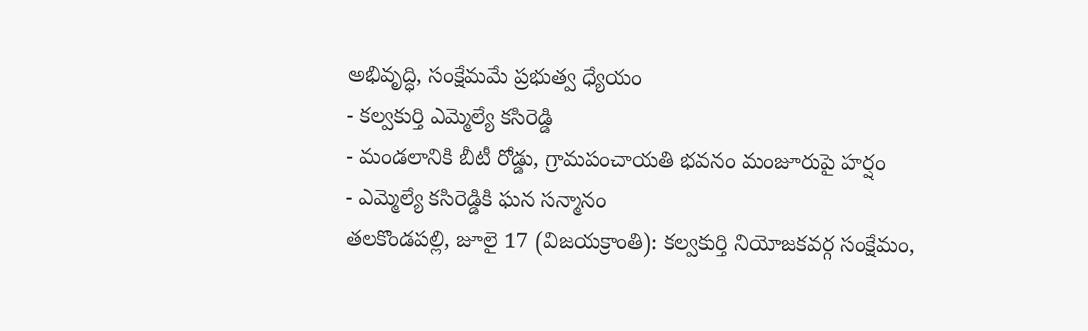అభివృద్ధి, సంక్షేమమే ప్రభుత్వ ధ్యేయం
- కల్వకుర్తి ఎమ్మెల్యే కసిరెడ్డి
- మండలానికి బీటీ రోడ్డు, గ్రామపంచాయతి భవనం మంజూరుపై హర్షం
- ఎమ్మెల్యే కసిరెడ్డికి ఘన సన్మానం
తలకొండపల్లి, జూలై 17 (విజయక్రాంతి): కల్వకుర్తి నియోజకవర్గ సంక్షేమం,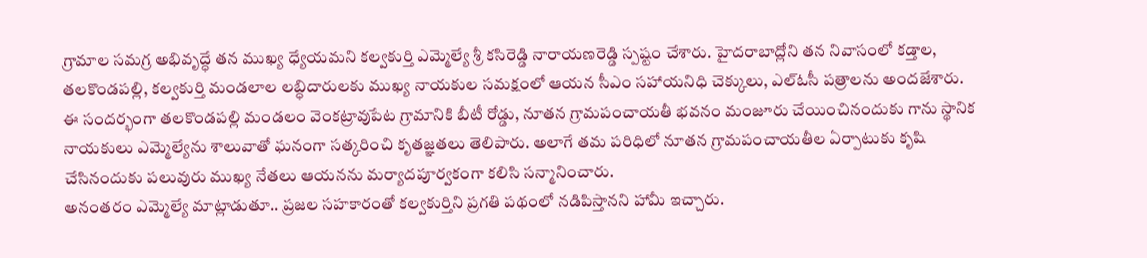గ్రామాల సమగ్ర అభివృద్ధే తన ముఖ్య ధ్యేయమని కల్వకుర్తి ఎమ్మెల్యే శ్రీ కసిరెడ్డి నారాయణరెడ్డి స్పష్టం చేశారు. హైదరాబాద్లోని తన నివాసంలో కడ్తాల, తలకొండపల్లి, కల్వకుర్తి మండలాల లబ్ధిదారులకు ముఖ్య నాయకుల సమక్షంలో ఆయన సీఎం సహాయనిధి చెక్కులు, ఎల్ఓసీ పత్రాలను అందజేశారు.
ఈ సందర్భంగా తలకొండపల్లి మండలం వెంకట్రావుపేట గ్రామానికి బీటీ రోడ్డు, నూతన గ్రామపంచాయతీ భవనం మంజూరు చేయించినందుకు గాను స్థానిక నాయకులు ఎమ్మెల్యేను శాలువాతో ఘనంగా సత్కరించి కృతజ్ఞతలు తెలిపారు. అలాగే తమ పరిధిలో నూతన గ్రామపంచాయతీల ఏర్పాటుకు కృషి చేసినందుకు పలువురు ముఖ్య నేతలు ఆయనను మర్యాదపూర్వకంగా కలిసి సన్మానించారు.
అనంతరం ఎమ్మెల్యే మాట్లాడుతూ.. ప్రజల సహకారంతో కల్వకుర్తిని ప్రగతి పథంలో నడిపిస్తానని హామీ ఇచ్చారు.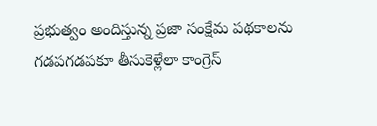ప్రభుత్వం అందిస్తున్న ప్రజా సంక్షేమ పథకాలను గడపగడపకూ తీసుకెళ్లేలా కాంగ్రెస్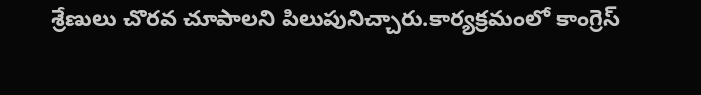శ్రేణులు చొరవ చూపాలని పిలుపునిచ్చారు.కార్యక్రమంలో కాంగ్రెస్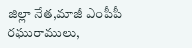జిల్లా నేత,మాజీ ఎంపీపీ రఘురాములు,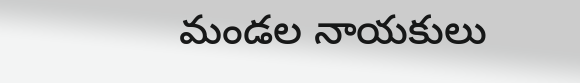మండల నాయకులు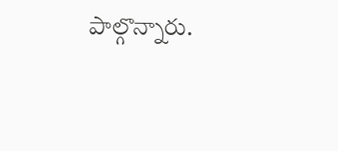పాల్గొన్నారు.